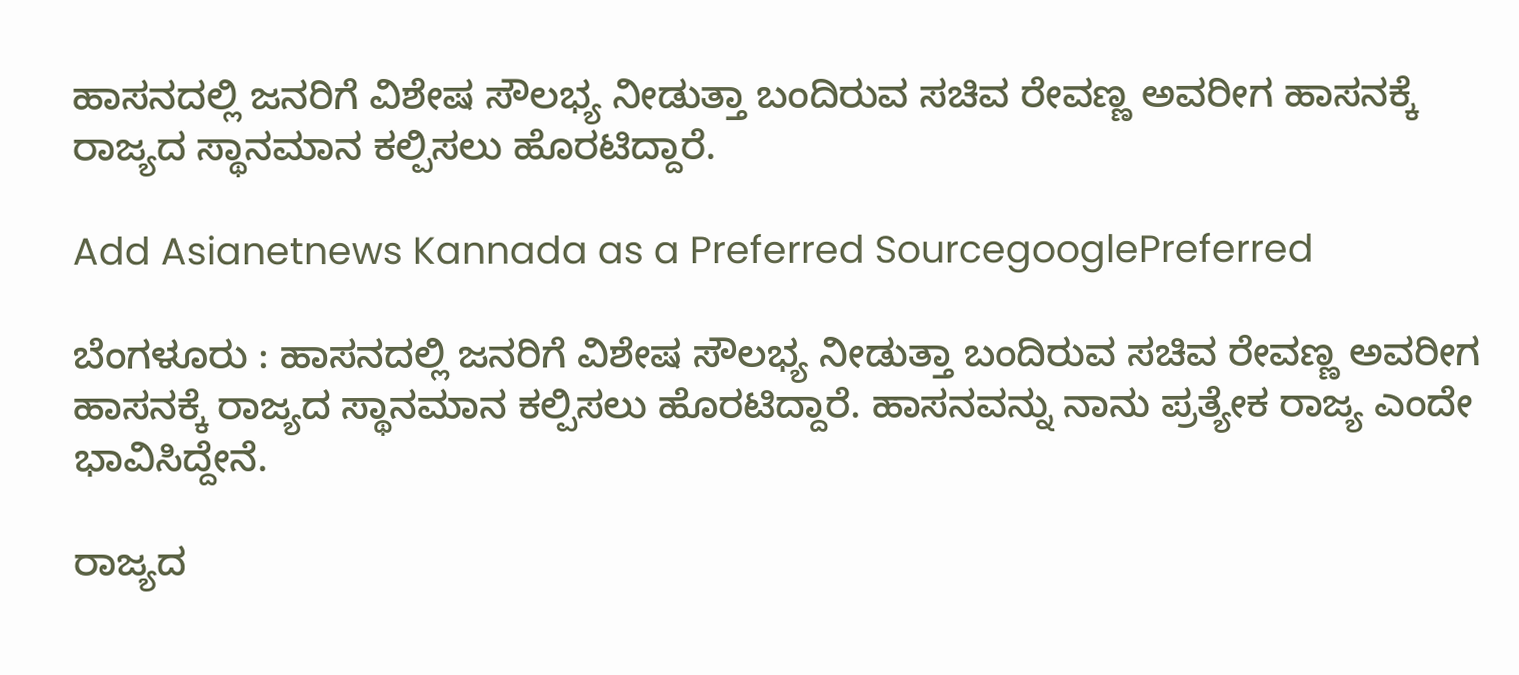ಹಾಸನದಲ್ಲಿ ಜನರಿಗೆ ವಿಶೇಷ ಸೌಲಭ್ಯ ನೀಡುತ್ತಾ ಬಂದಿರುವ ಸಚಿವ ರೇವಣ್ಣ ಅವರೀಗ ಹಾಸನಕ್ಕೆ ರಾಜ್ಯದ ಸ್ಥಾನಮಾನ ಕಲ್ಪಿಸಲು ಹೊರಟಿದ್ದಾರೆ.

Add Asianetnews Kannada as a Preferred SourcegooglePreferred

ಬೆಂಗಳೂರು : ಹಾಸನದಲ್ಲಿ ಜನರಿಗೆ ವಿಶೇಷ ಸೌಲಭ್ಯ ನೀಡುತ್ತಾ ಬಂದಿರುವ ಸಚಿವ ರೇವಣ್ಣ ಅವರೀಗ ಹಾಸನಕ್ಕೆ ರಾಜ್ಯದ ಸ್ಥಾನಮಾನ ಕಲ್ಪಿಸಲು ಹೊರಟಿದ್ದಾರೆ. ಹಾಸನವನ್ನು ನಾನು ಪ್ರತ್ಯೇಕ ರಾಜ್ಯ ಎಂದೇ ಭಾವಿಸಿದ್ದೇನೆ.

ರಾಜ್ಯದ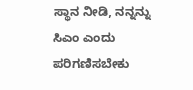ಸ್ಥಾನ ನೀಡಿ, ನನ್ನನ್ನು ಸಿಎಂ ಎಂದು ಪರಿಗಣಿಸಬೇಕು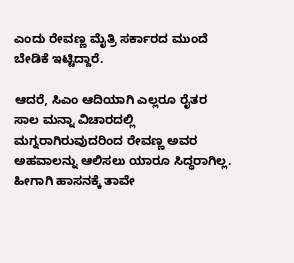ಎಂದು ರೇವಣ್ಣ ಮೈತ್ರಿ ಸರ್ಕಾರದ ಮುಂದೆ ಬೇಡಿಕೆ ಇಟ್ಟಿದ್ದಾರೆ.

ಆದರೆ, ಸಿಎಂ ಆದಿಯಾಗಿ ಎಲ್ಲರೂ ರೈತರ ಸಾಲ ಮನ್ನಾ ವಿಚಾರದಲ್ಲಿ ಮಗ್ನರಾಗಿರುವುದರಿಂದ ರೇವಣ್ಣ ಅವರ ಅಹವಾಲನ್ನು ಆಲಿಸಲು ಯಾರೂ ಸಿದ್ಧರಾಗಿಲ್ಲ. ಹೀಗಾಗಿ ಹಾಸನಕ್ಕೆ ತಾವೇ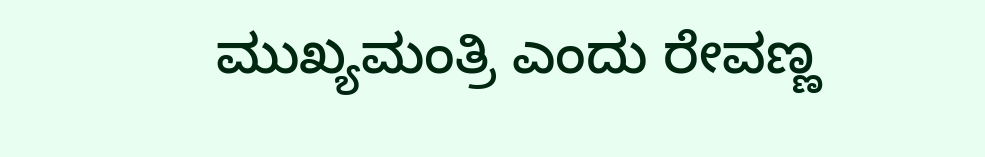ಮುಖ್ಯಮಂತ್ರಿ ಎಂದು ರೇವಣ್ಣ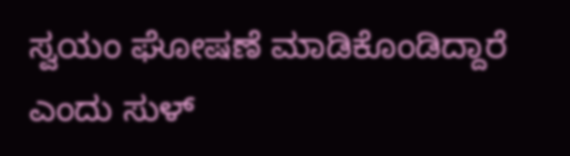ಸ್ವಯಂ ಘೋಷಣೆ ಮಾಡಿಕೊಂಡಿದ್ದಾರೆ ಎಂದು ಸುಳ್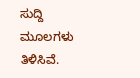ಸುದ್ದಿ ಮೂಲಗಳು ತಿಳಿಸಿವೆ.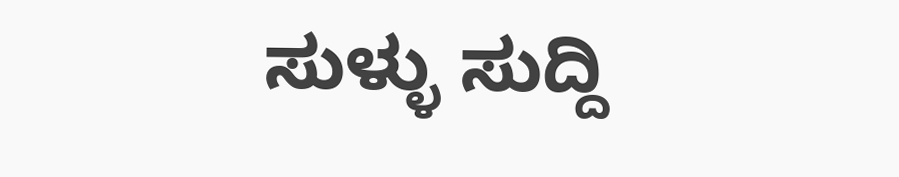ಸುಳ್ಳು ಸುದ್ದಿ